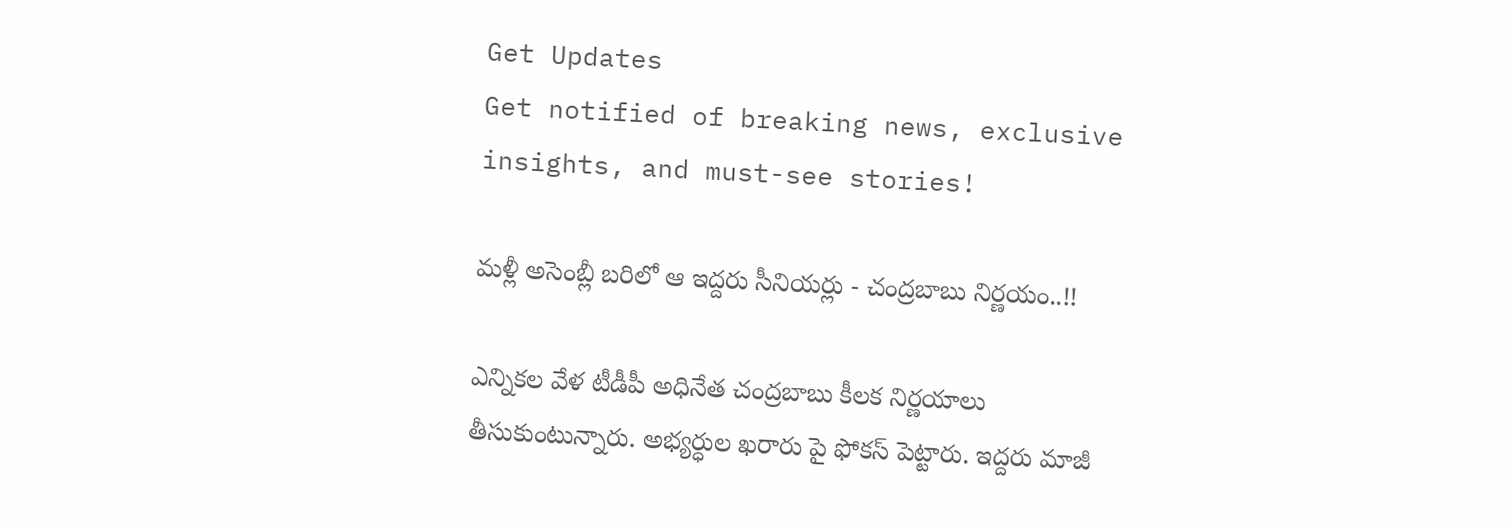Get Updates
Get notified of breaking news, exclusive insights, and must-see stories!

మళ్లీ అసెంబ్లీ బరిలో ఆ ఇద్దరు సీనియర్లు - చంద్రబాబు నిర్ణయం..!!

ఎన్నికల వేళ టీడీపీ అధినేత చంద్రబాబు కీలక నిర్ణయాలు తీసుకుంటున్నారు. అభ్యర్ధుల ఖరారు పై ఫోకస్ పెట్టారు. ఇద్దరు మాజీ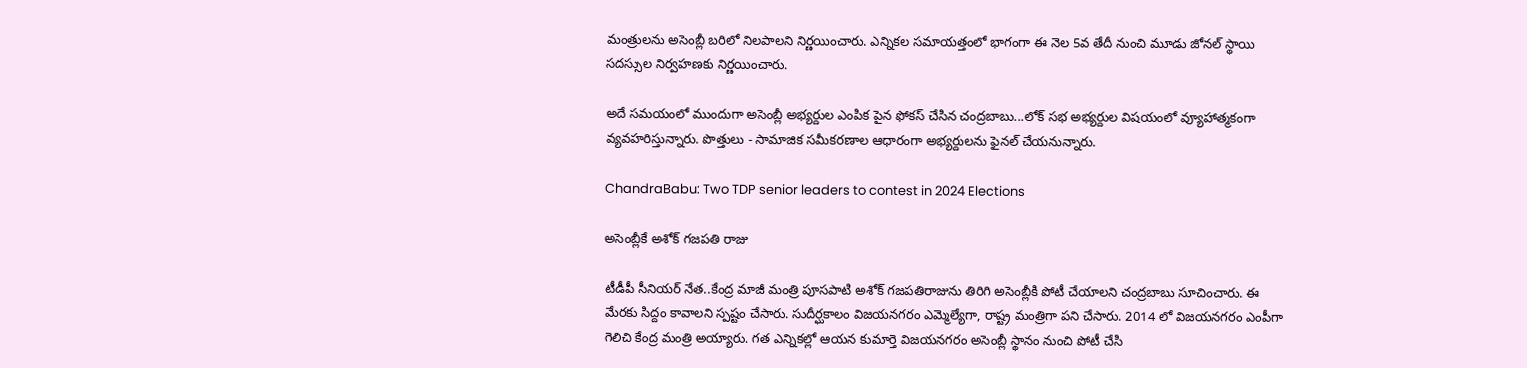మంత్రులను అసెంబ్లీ బరిలో నిలపాలని నిర్ణయించారు. ఎన్నికల సమాయత్తంలో భాగంగా ఈ నెల 5వ తేదీ నుంచి మూడు జోనల్ స్థాయి సదస్సుల నిర్వహణకు నిర్ణయించారు.

అదే సమయంలో ముందుగా అసెంబ్లీ అభ్యర్దుల ఎంపిక పైన ఫోకస్ చేసిన చంద్రబాబు...లోక్ సభ అభ్యర్దుల విషయంలో వ్యూహాత్మకంగా వ్యవహరిస్తున్నారు. పొత్తులు - సామాజిక సమీకరణాల ఆధారంగా అభ్యర్దులను ఫైనల్ చేయనున్నారు.

ChandraBabu: Two TDP senior leaders to contest in 2024 Elections

అసెంబ్లీకే అశోక్ గజపతి రాజు

టీడీపీ సీనియర్ నేత..కేంద్ర మాజీ మంత్రి పూసపాటి అశోక్‌ గజపతిరాజును తిరిగి అసెంబ్లీకి పోటీ చేయాలని చంద్రబాబు సూచించారు. ఈ మేరకు సిద్దం కావాలని స్పష్టం చేసారు. సుదీర్ఘకాలం విజయనగరం ఎమ్మెల్యేగా, రాష్ట్ర మంత్రిగా పని చేసారు. 2014 లో విజయనగరం ఎంపీగా గెలిచి కేంద్ర మంత్రి అయ్యారు. గత ఎన్నికల్లో ఆయన కుమార్తె విజయనగరం అసెంబ్లీ స్థానం నుంచి పోటీ చేసి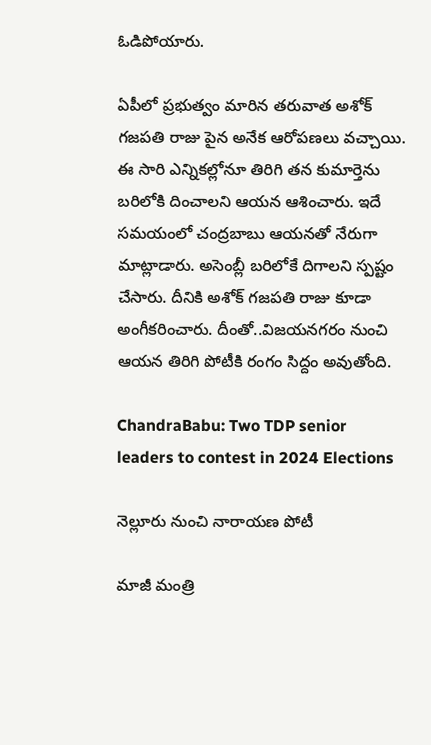ఓడిపోయారు.

ఏపీలో ప్రభుత్వం మారిన తరువాత అశోక్ గజపతి రాజు పైన అనేక ఆరోపణలు వచ్చాయి. ఈ సారి ఎన్నికల్లోనూ తిరిగి తన కుమార్తెను బరిలోకి దించాలని ఆయన ఆశించారు. ఇదే సమయంలో చంద్రబాబు ఆయనతో నేరుగా మాట్లాడారు. అసెంబ్లీ బరిలోకే దిగాలని స్పష్టం చేసారు. దీనికి అశోక్ గజపతి రాజు కూడా అంగీకరించారు. దీంతో..విజయనగరం నుంచి ఆయన తిరిగి పోటీకి రంగం సిద్దం అవుతోంది.

ChandraBabu: Two TDP senior leaders to contest in 2024 Elections

నెల్లూరు నుంచి నారాయణ పోటీ

మాజీ మంత్రి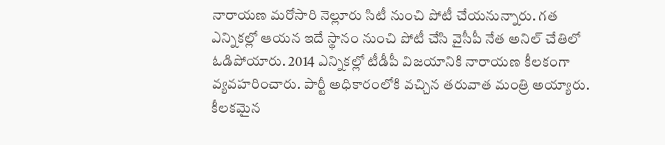నారాయణ మరోసారి నెల్లూరు సిటీ నుంచి పోటీ చేయనున్నారు. గత ఎన్నికల్లో ఆయన ఇదే స్థానం నుంచి పోటీ చేసి వైసీపీ నేత అనిల్ చేతిలో ఓడిపోయారు. 2014 ఎన్నికల్లో టీడీపీ విజయానికి నారాయణ కీలకంగా వ్యవహరించారు. పార్టీ అధికారంలోకి వచ్చిన తరువాత మంత్రి అయ్యారు. కీలకమైన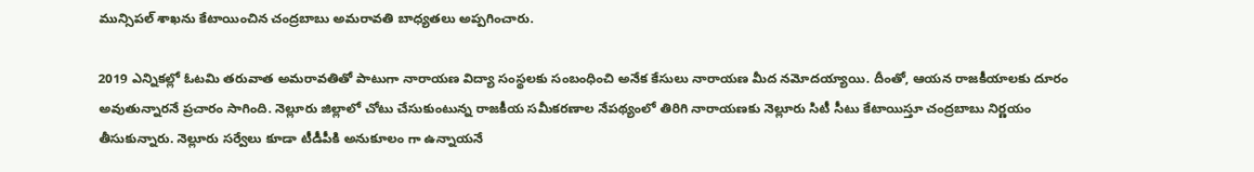మున్సిపల్ శాఖను కేటాయించిన చంద్రబాబు అమరావతి బాధ్యతలు అప్పగించారు.

2019 ఎన్నికల్లో ఓటమి తరువాత అమరావతితో పాటుగా నారాయణ విద్యా సంస్థలకు సంబంధించి అనేక కేసులు నారాయణ మీద నమోదయ్యాయి. దీంతో, ఆయన రాజకీయాలకు దూరం అవుతున్నారనే ప్రచారం సాగింది. నెల్లూరు జిల్లాలో చోటు చేసుకుంటున్న రాజకీయ సమీకరణాల నేపథ్యంలో తిరిగి నారాయణకు నెల్లూరు సిటీ సీటు కేటాయిస్తూ చంద్రబాబు నిర్ణయం తీసుకున్నారు. నెల్లూరు సర్వేలు కూడా టీడీపీకి అనుకూలం గా ఉన్నాయనే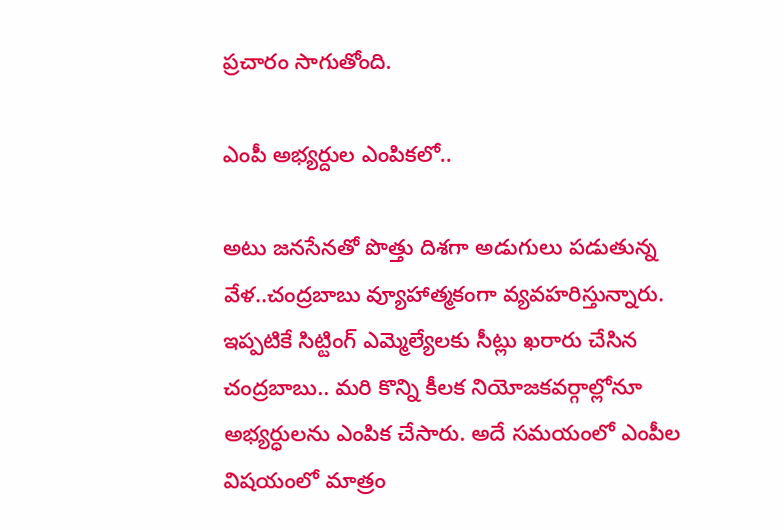ప్రచారం సాగుతోంది.

ఎంపీ అభ్యర్దుల ఎంపికలో..

అటు జనసేనతో పొత్తు దిశగా అడుగులు పడుతున్న వేళ..చంద్రబాబు వ్యూహాత్మకంగా వ్యవహరిస్తున్నారు. ఇప్పటికే సిట్టింగ్ ఎమ్మెల్యేలకు సీట్లు ఖరారు చేసిన చంద్రబాబు.. మరి కొన్ని కీలక నియోజకవర్గాల్లోనూ అభ్యర్ధులను ఎంపిక చేసారు. అదే సమయంలో ఎంపీల విషయంలో మాత్రం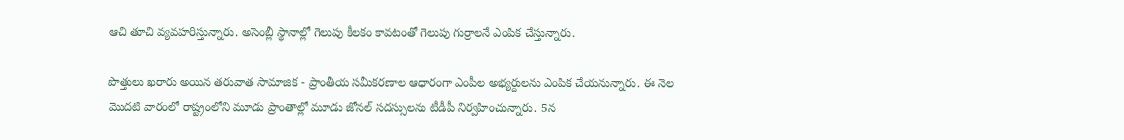ఆచి తూచి వ్యవహరిస్తున్నారు. అసెంబ్లీ స్థానాల్లో గెలుపు కీలకం కావటంతో గెలుపు గుర్రాలనే ఎంపిక చేస్తున్నారు.

పొత్తులు ఖరారు అయిన తరువాత సామాజిక - ప్రాంతీయ సమీకరణాల ఆధారంగా ఎంపీల అభ్యర్దులను ఎంపిక చేయనున్నారు. ఈ నెల మొదటి వారంలో రాష్ట్రంలోని మూడు ప్రాంతాల్లో మూడు జోనల్‌ సదస్సులను టీడీపీ నిర్వహించున్నారు. 5న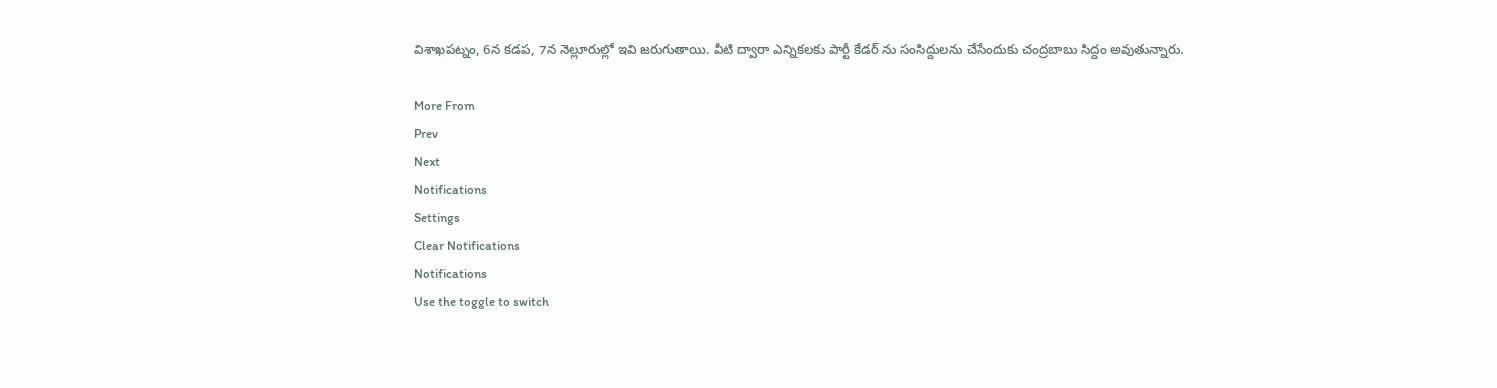విశాఖపట్నం, 6న కడప, 7న నెల్లూరుల్లో ఇవి జరుగుతాయి. వీటి ద్వారా ఎన్నికలకు పార్టీ కేడర్ ను సంసిద్దులను చేసేందుకు చంద్రబాబు సిద్దం అవుతున్నారు.

More From
Prev
Next
Notifications
Settings
Clear Notifications
Notifications
Use the toggle to switch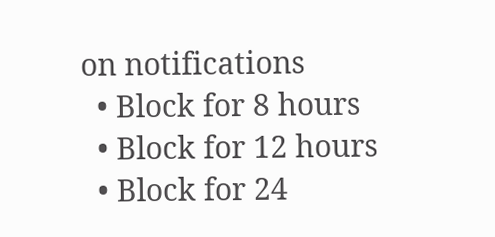on notifications
  • Block for 8 hours
  • Block for 12 hours
  • Block for 24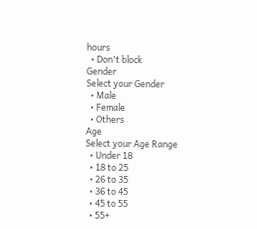hours
  • Don't block
Gender
Select your Gender
  • Male
  • Female
  • Others
Age
Select your Age Range
  • Under 18
  • 18 to 25
  • 26 to 35
  • 36 to 45
  • 45 to 55
  • 55+